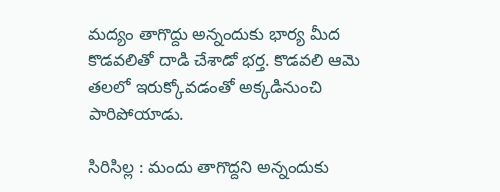మద్యం తాగొద్దు అన్నందుకు భార్య మీద కొడవలితో దాడి చేశాడో భర్త. కొడవలి ఆమె తలలో ఇరుక్కోవడంతో అక్కడినుంచి పారిపోయాడు.

సిరిసిల్ల : మందు తాగొద్దని అన్నందుకు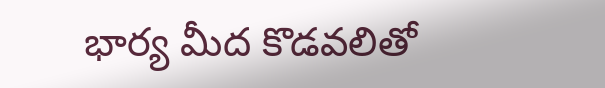భార్య మీద కొడవలితో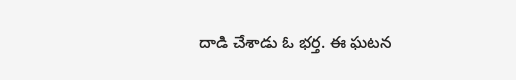దాడి చేశాడు ఓ భర్త. ఈ ఘటన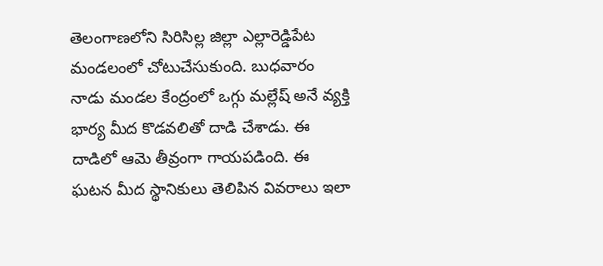తెలంగాణలోని సిరిసిల్ల జిల్లా ఎల్లారెడ్డిపేట మండలంలో చోటుచేసుకుంది. బుధవారం నాడు మండల కేంద్రంలో ఒగ్గు మల్లేష్ అనే వ్యక్తి భార్య మీద కొడవలితో దాడి చేశాడు. ఈ దాడిలో ఆమె తీవ్రంగా గాయపడింది. ఈ ఘటన మీద స్థానికులు తెలిపిన వివరాలు ఇలా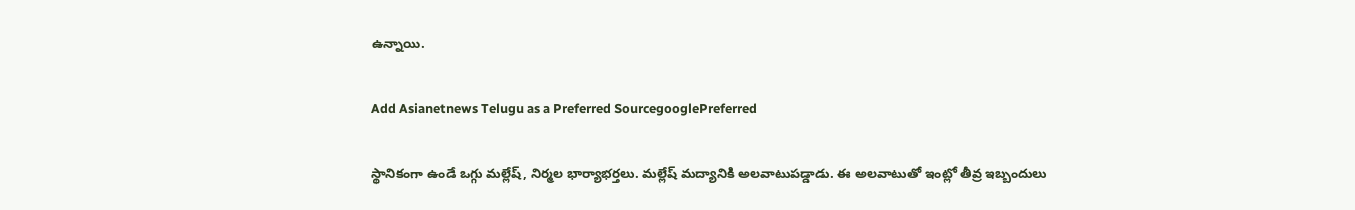ఉన్నాయి.

Add Asianetnews Telugu as a Preferred SourcegooglePreferred

స్థానికంగా ఉండే ఒగ్గు మల్లేష్, నిర్మల భార్యాభర్తలు. మల్లేష్ మద్యానికి అలవాటుపడ్డాడు. ఈ అలవాటుతో ఇంట్లో తీవ్ర ఇబ్బందులు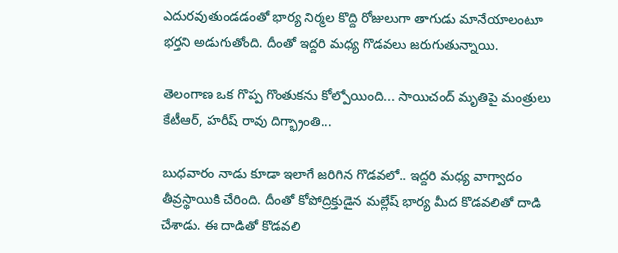ఎదురవుతుండడంతో భార్య నిర్మల కొద్ది రోజులుగా తాగుడు మానేయాలంటూ భర్తని అడుగుతోంది. దీంతో ఇద్దరి మధ్య గొడవలు జరుగుతున్నాయి.

తెలంగాణ ఒక గొప్ప గొంతుకను కోల్పోయింది... సాయిచంద్ మృతిపై మంత్రులు కేటీఆర్, హరీష్ రావు దిగ్భ్రాంతి...

బుధవారం నాడు కూడా ఇలాగే జరిగిన గొడవలో.. ఇద్దరి మధ్య వాగ్వాదం తీవ్రస్థాయికి చేరింది. దీంతో కోపోద్రిక్తుడైన మల్లేష్ భార్య మీద కొడవలితో దాడి చేశాడు. ఈ దాడితో కొడవలి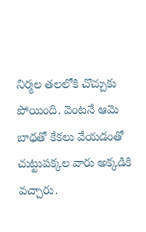నిర్మల తలలోకి చొచ్చుకు పోయింది. వెంటనే ఆమె బాధతో కేకలు వేయడంతో చుట్టుపక్కల వారు అక్కడికి వచ్చారు.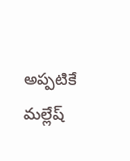అప్పటికే మల్లేష్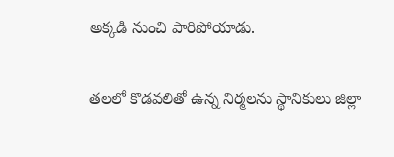అక్కడి నుంచి పారిపోయాడు.

తలలో కొడవలితో ఉన్న నిర్మలను స్థానికులు జిల్లా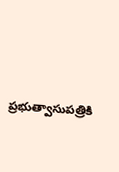ప్రభుత్వాసుపత్రికి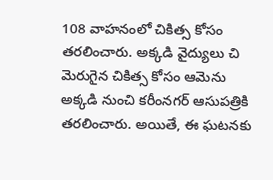108 వాహనంలో చికిత్స కోసం తరలించారు. అక్కడి వైద్యులు చి మెరుగైన చికిత్స కోసం ఆమెను అక్కడి నుంచి కరీంనగర్ ఆసుపత్రికి తరలించారు. అయితే, ఈ ఘటనకు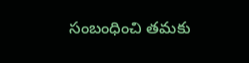సంబంధించి తమకు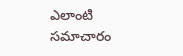ఎలాంటి సమాచారం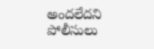అందలేదని పోలీసులు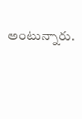అంటున్నారు.